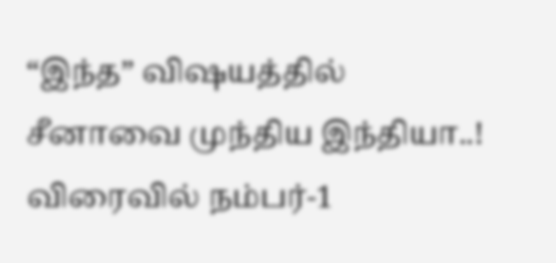“இந்த” விஷயத்தில் சீனாவை முந்திய இந்தியா..! விரைவில் நம்பர்-1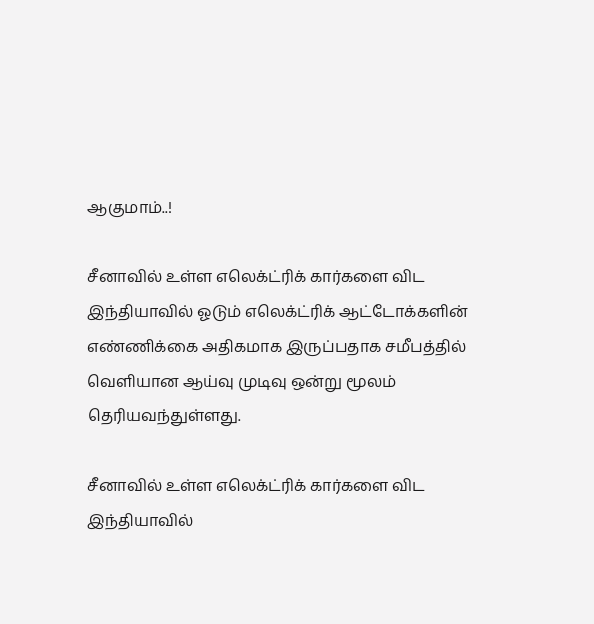ஆகுமாம்..!

சீனாவில் உள்ள எலெக்ட்ரிக் கார்களை விட இந்தியாவில் ஓடும் எலெக்ட்ரிக் ஆட்டோக்களின் எண்ணிக்கை அதிகமாக இருப்பதாக சமீபத்தில் வெளியான ஆய்வு முடிவு ஒன்று மூலம் தெரியவந்துள்ளது.

சீனாவில் உள்ள எலெக்ட்ரிக் கார்களை விட இந்தியாவில்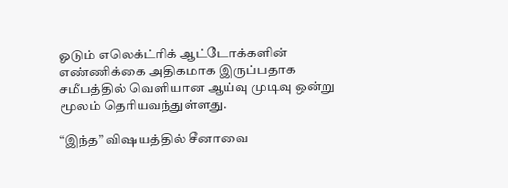ஓடும் எலெக்ட்ரிக் ஆட்டோக்களின் எண்ணிக்கை அதிகமாக இருப்பதாக சமீபத்தில் வெளியான ஆய்வு முடிவு ஒன்று மூலம் தெரியவந்துள்ளது.

“இந்த” விஷயத்தில் சீனாவை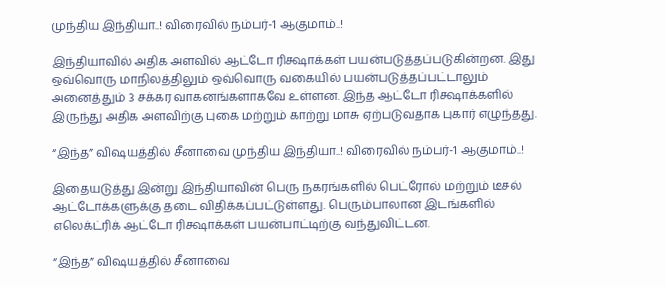முந்திய இந்தியா..! விரைவில் நம்பர்-1 ஆகுமாம்..!

இந்தியாவில் அதிக அளவில் ஆட்டோ ரிக்ஷாக்கள் பயன்படுத்தப்படுகின்றன. இது ஒவ்வொரு மாநிலத்திலும் ஒவ்வொரு வகையில் பயன்படுத்தப்பட்டாலும் அனைத்தும் 3 சக்கர வாகனங்களாகவே உள்ளன. இந்த ஆட்டோ ரிக்ஷாக்களில் இருந்து அதிக அளவிற்கு புகை மற்றும் காற்று மாசு ஏற்படுவதாக புகார் எழுந்தது.

“இந்த” விஷயத்தில் சீனாவை முந்திய இந்தியா..! விரைவில் நம்பர்-1 ஆகுமாம்..!

இதையடுத்து இன்று இந்தியாவின் பெரு நகரங்களில் பெட்ரோல் மற்றும் டீசல் ஆட்டோக்களுக்கு தடை விதிக்கப்பட்டுள்ளது. பெரும்பாலான இடங்களில் எலெக்ட்ரிக் ஆட்டோ ரிக்ஷாக்கள் பயன்பாட்டிற்கு வந்துவிட்டன.

“இந்த” விஷயத்தில் சீனாவை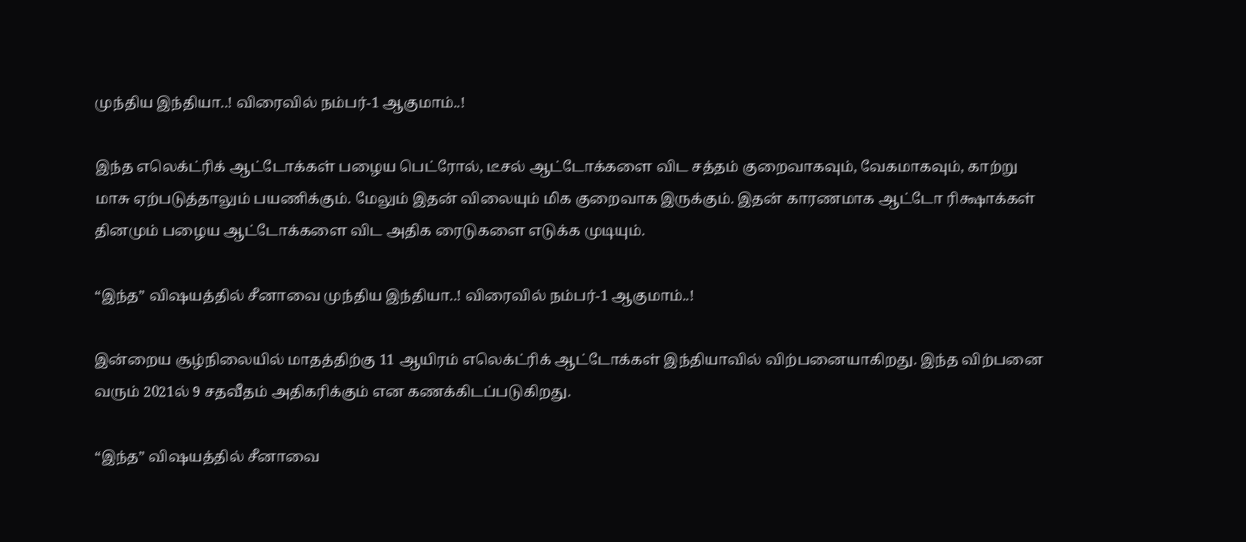முந்திய இந்தியா..! விரைவில் நம்பர்-1 ஆகுமாம்..!

இந்த எலெக்ட்ரிக் ஆட்டோக்கள் பழைய பெட்ரோல், டீசல் ஆட்டோக்களை விட சத்தம் குறைவாகவும், வேகமாகவும், காற்று மாசு ஏற்படுத்தாலும் பயணிக்கும். மேலும் இதன் விலையும் மிக குறைவாக இருக்கும். இதன் காரணமாக ஆட்டோ ரிக்ஷாக்கள் தினமும் பழைய ஆட்டோக்களை விட அதிக ரைடுகளை எடுக்க முடியும்.

“இந்த” விஷயத்தில் சீனாவை முந்திய இந்தியா..! விரைவில் நம்பர்-1 ஆகுமாம்..!

இன்றைய சூழ்நிலையில் மாதத்திற்கு 11 ஆயிரம் எலெக்ட்ரிக் ஆட்டோக்கள் இந்தியாவில் விற்பனையாகிறது. இந்த விற்பனை வரும் 2021ல் 9 சதவீதம் அதிகரிக்கும் என கணக்கிடப்படுகிறது.

“இந்த” விஷயத்தில் சீனாவை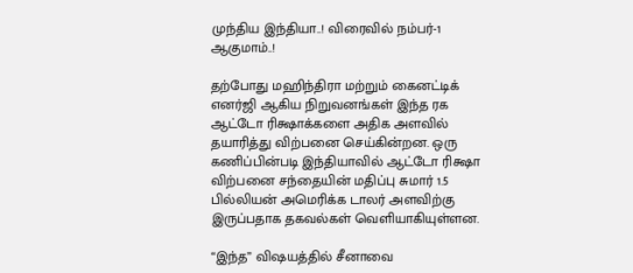முந்திய இந்தியா..! விரைவில் நம்பர்-1 ஆகுமாம்..!

தற்போது மஹிந்திரா மற்றும் கைனட்டிக் எனர்ஜி ஆகிய நிறுவனங்கள் இந்த ரக ஆட்டோ ரிக்ஷாக்களை அதிக அளவில் தயாரித்து விற்பனை செய்கின்றன. ஒரு கணிப்பின்படி இந்தியாவில் ஆட்டோ ரிக்ஷா விற்பனை சந்தையின் மதிப்பு சுமார் 1.5 பில்லியன் அமெரிக்க டாலர் அளவிற்கு இருப்பதாக தகவல்கள் வெளியாகியுள்ளன.

“இந்த” விஷயத்தில் சீனாவை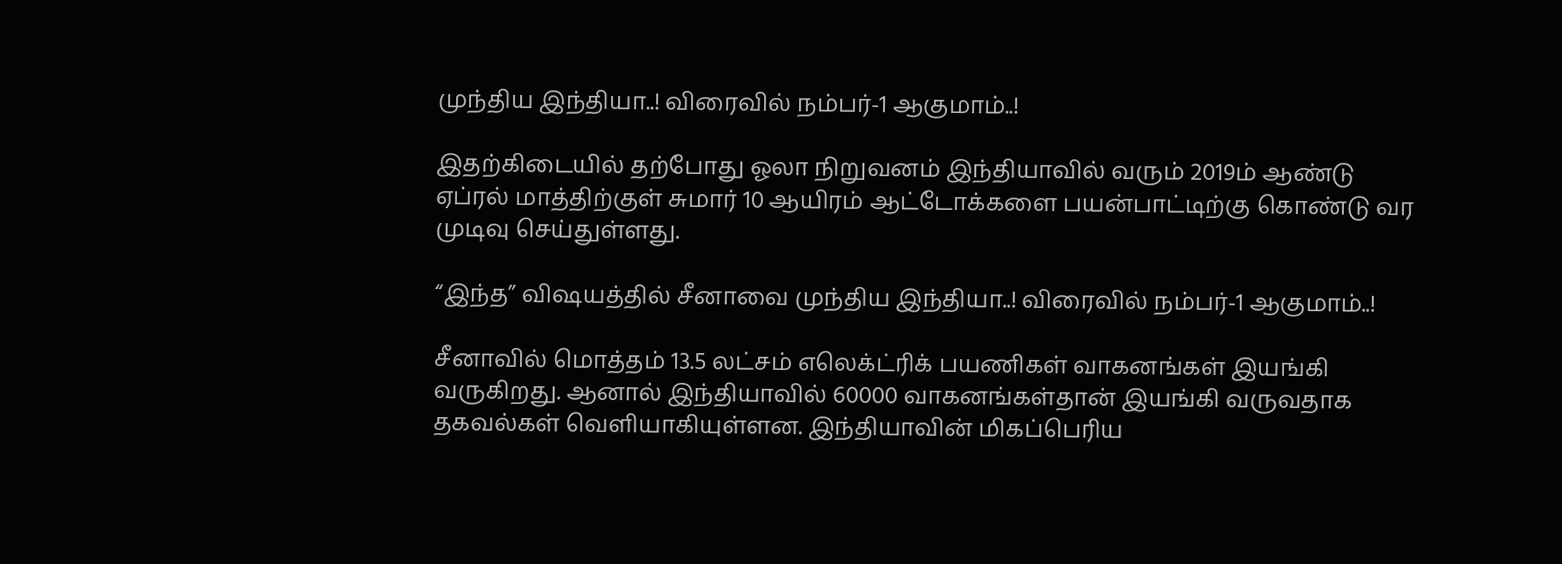முந்திய இந்தியா..! விரைவில் நம்பர்-1 ஆகுமாம்..!

இதற்கிடையில் தற்போது ஓலா நிறுவனம் இந்தியாவில் வரும் 2019ம் ஆண்டு ஏப்ரல் மாத்திற்குள் சுமார் 10 ஆயிரம் ஆட்டோக்களை பயன்பாட்டிற்கு கொண்டு வர முடிவு செய்துள்ளது.

“இந்த” விஷயத்தில் சீனாவை முந்திய இந்தியா..! விரைவில் நம்பர்-1 ஆகுமாம்..!

சீனாவில் மொத்தம் 13.5 லட்சம் எலெக்ட்ரிக் பயணிகள் வாகனங்கள் இயங்கி வருகிறது. ஆனால் இந்தியாவில் 60000 வாகனங்கள்தான் இயங்கி வருவதாக தகவல்கள் வெளியாகியுள்ளன. இந்தியாவின் மிகப்பெரிய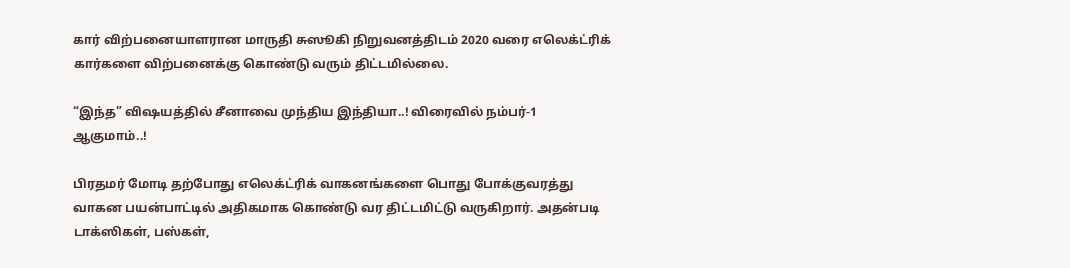கார் விற்பனையாளரான மாருதி சுஸூகி நிறுவனத்திடம் 2020 வரை எலெக்ட்ரிக் கார்களை விற்பனைக்கு கொண்டு வரும் திட்டமில்லை.

“இந்த” விஷயத்தில் சீனாவை முந்திய இந்தியா..! விரைவில் நம்பர்-1 ஆகுமாம்..!

பிரதமர் மோடி தற்போது எலெக்ட்ரிக் வாகனங்களை பொது போக்குவரத்து வாகன பயன்பாட்டில் அதிகமாக கொண்டு வர திட்டமிட்டு வருகிறார். அதன்படி டாக்ஸிகள், பஸ்கள்,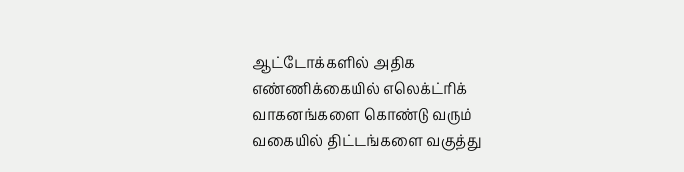ஆட்டோக்களில் அதிக எண்ணிக்கையில் எலெக்ட்ரிக் வாகனங்களை கொண்டு வரும் வகையில் திட்டங்களை வகுத்து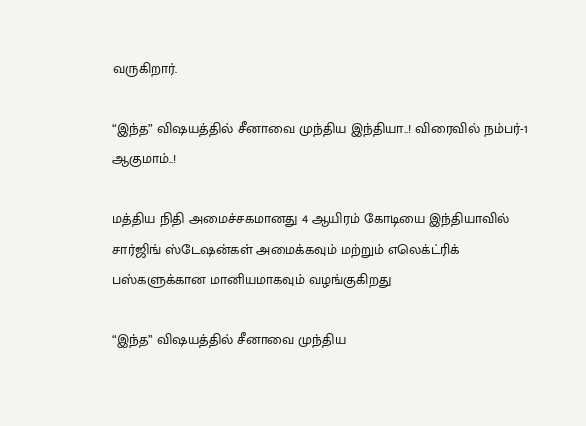வருகிறார்.

“இந்த” விஷயத்தில் சீனாவை முந்திய இந்தியா..! விரைவில் நம்பர்-1 ஆகுமாம்..!

மத்திய நிதி அமைச்சகமானது 4 ஆயிரம் கோடியை இந்தியாவில் சார்ஜிங் ஸ்டேஷன்கள் அமைக்கவும் மற்றும் எலெக்ட்ரிக் பஸ்களுக்கான மானியமாகவும் வழங்குகிறது

“இந்த” விஷயத்தில் சீனாவை முந்திய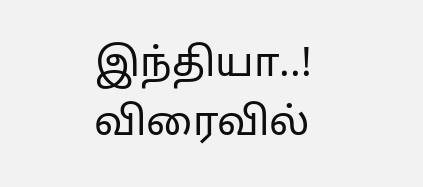இந்தியா..! விரைவில்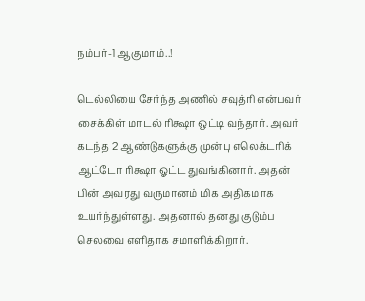நம்பர்-1 ஆகுமாம்..!

டெல்லியை சேர்ந்த அணில் சவுத்ரி என்பவர் சைக்கிள் மாடல் ரிக்ஷா ஒட்டி வந்தார். அவர் கடந்த 2 ஆண்டுகளுக்கு முன்பு எலெக்டரிக் ஆட்டோ ரிக்ஷா ஓட்ட துவங்கினார். அதன் பின் அவரது வருமானம் மிக அதிகமாக உயர்ந்துள்ளது. அதனால் தனது குடும்ப செலவை எளிதாக சமாளிக்கிறார்.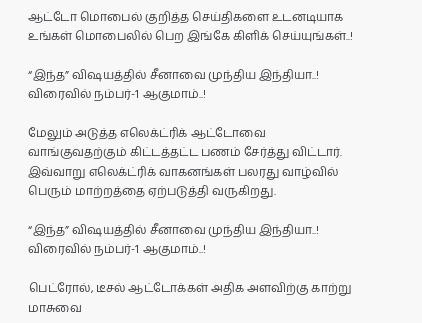ஆட்டோ மொபைல் குறித்த செய்திகளை உடனடியாக உங்கள் மொபைலில் பெற இங்கே கிளிக் செய்யுங்கள்..!

“இந்த” விஷயத்தில் சீனாவை முந்திய இந்தியா..! விரைவில் நம்பர்-1 ஆகுமாம்..!

மேலும் அடுத்த எலெக்ட்ரிக் ஆட்டோவை வாங்குவதற்கும் கிட்டத்தட்ட பணம் சேர்த்து விட்டார். இவ்வாறு எலெக்ட்ரிக் வாகனங்கள் பலரது வாழ்வில் பெரும் மாற்றத்தை ஏற்படுத்தி வருகிறது.

“இந்த” விஷயத்தில் சீனாவை முந்திய இந்தியா..! விரைவில் நம்பர்-1 ஆகுமாம்..!

பெட்ரோல், டீசல் ஆட்டோக்கள் அதிக அளவிற்கு காற்று மாசுவை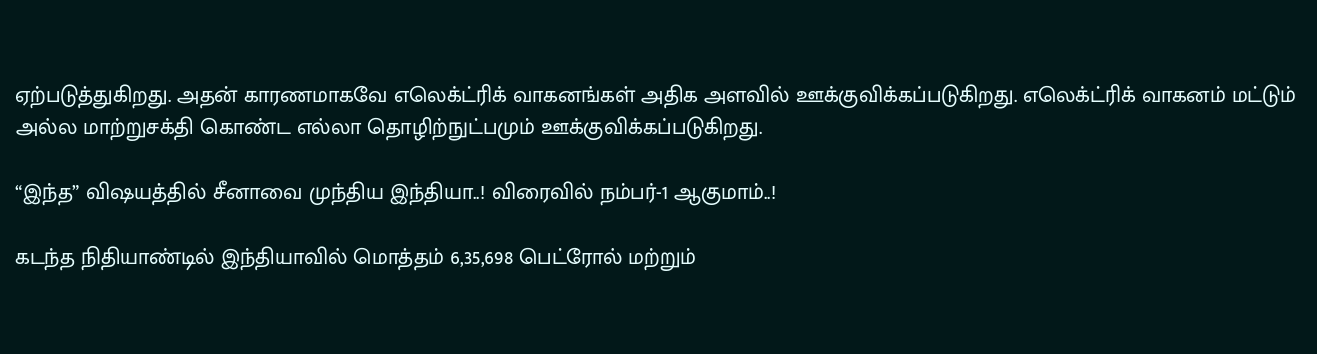ஏற்படுத்துகிறது. அதன் காரணமாகவே எலெக்ட்ரிக் வாகனங்கள் அதிக அளவில் ஊக்குவிக்கப்படுகிறது. எலெக்ட்ரிக் வாகனம் மட்டும் அல்ல மாற்றுசக்தி கொண்ட எல்லா தொழிற்நுட்பமும் ஊக்குவிக்கப்படுகிறது.

“இந்த” விஷயத்தில் சீனாவை முந்திய இந்தியா..! விரைவில் நம்பர்-1 ஆகுமாம்..!

கடந்த நிதியாண்டில் இந்தியாவில் மொத்தம் 6,35,698 பெட்ரோல் மற்றும்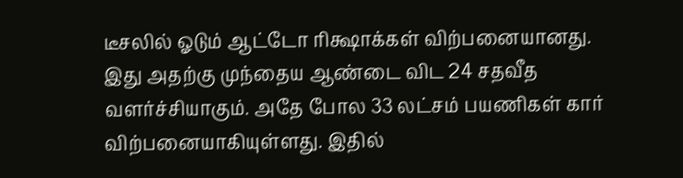டீசலில் ஓடும் ஆட்டோ ரிக்ஷாக்கள் விற்பனையானது. இது அதற்கு முந்தைய ஆண்டை விட 24 சதவீத வளர்ச்சியாகும். அதே போல 33 லட்சம் பயணிகள் கார் விற்பனையாகியுள்ளது. இதில்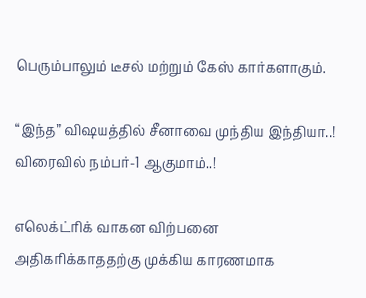பெரும்பாலும் டீசல் மற்றும் கேஸ் கார்களாகும்.

“இந்த” விஷயத்தில் சீனாவை முந்திய இந்தியா..! விரைவில் நம்பர்-1 ஆகுமாம்..!

எலெக்ட்ரிக் வாகன விற்பனை அதிகரிக்காததற்கு முக்கிய காரணமாக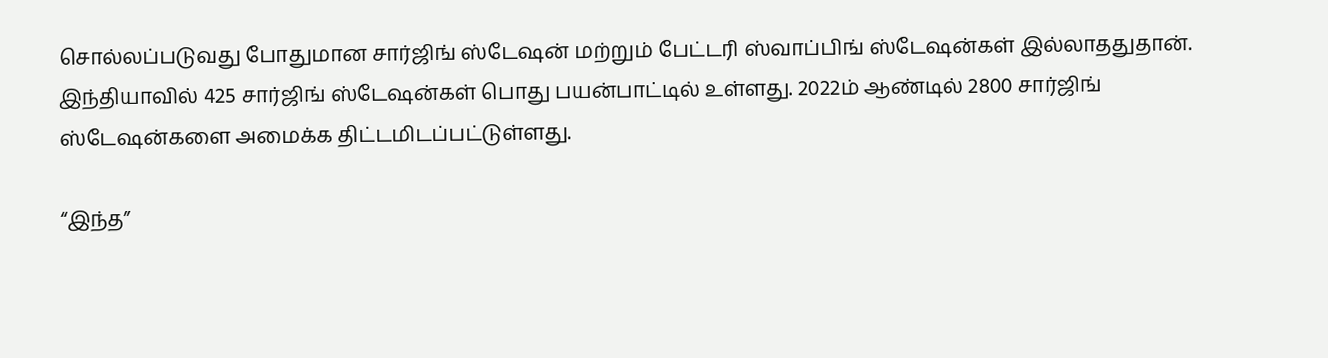சொல்லப்படுவது போதுமான சார்ஜிங் ஸ்டேஷன் மற்றும் பேட்டரி ஸ்வாப்பிங் ஸ்டேஷன்கள் இல்லாததுதான். இந்தியாவில் 425 சார்ஜிங் ஸ்டேஷன்கள் பொது பயன்பாட்டில் உள்ளது. 2022ம் ஆண்டில் 2800 சார்ஜிங் ஸ்டேஷன்களை அமைக்க திட்டமிடப்பட்டுள்ளது.

“இந்த”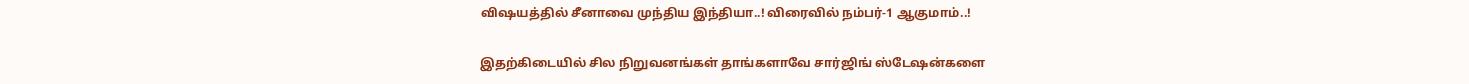விஷயத்தில் சீனாவை முந்திய இந்தியா..! விரைவில் நம்பர்-1 ஆகுமாம்..!

இதற்கிடையில் சில நிறுவனங்கள் தாங்களாவே சார்ஜிங் ஸ்டேஷன்களை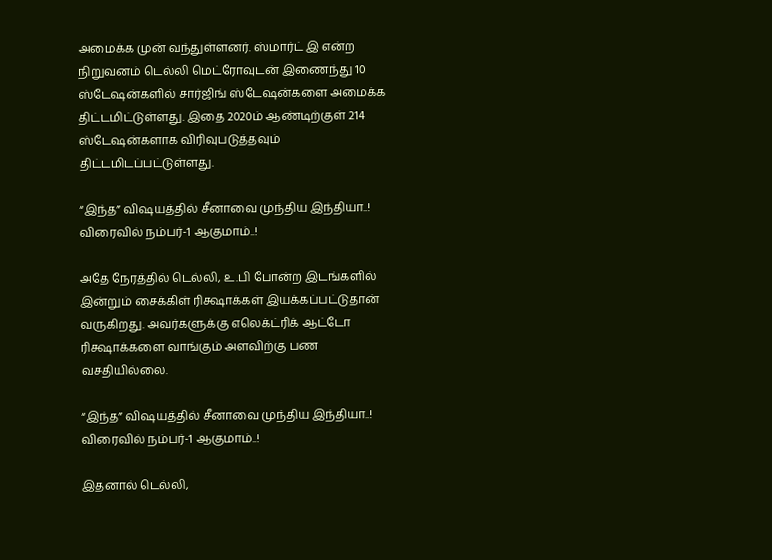அமைக்க முன் வந்துள்ளனர். ஸ்மார்ட் இ என்ற நிறுவனம் டெல்லி மெட்ரோவுடன் இணைந்து 10 ஸ்டேஷன்களில் சார்ஜிங் ஸ்டேஷன்களை அமைக்க திட்டமிட்டுள்ளது. இதை 2020ம் ஆண்டிற்குள் 214 ஸ்டேஷன்களாக விரிவுபடுத்தவும் திட்டமிடப்பட்டுள்ளது.

“இந்த” விஷயத்தில் சீனாவை முந்திய இந்தியா..! விரைவில் நம்பர்-1 ஆகுமாம்..!

அதே நேரத்தில் டெல்லி, உ.பி போன்ற இடங்களில் இன்றும் சைக்கிள் ரிக்ஷாக்கள் இயக்கப்பட்டுதான் வருகிறது. அவர்களுக்கு எலெக்ட்ரிக் ஆட்டோ ரிக்ஷாக்களை வாங்கும் அளவிற்கு பண வசதியில்லை.

“இந்த” விஷயத்தில் சீனாவை முந்திய இந்தியா..! விரைவில் நம்பர்-1 ஆகுமாம்..!

இதனால் டெல்லி,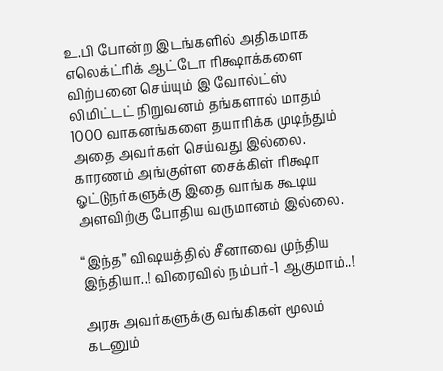உ.பி போன்ற இடங்களில் அதிகமாக எலெக்ட்ரிக் ஆட்டோ ரிக்ஷாக்களை விற்பனை செய்யும் இ வோல்ட்ஸ் லிமிட்டட் நிறுவனம் தங்களால் மாதம் 1000 வாகனங்களை தயாரிக்க முடிந்தும் அதை அவர்கள் செய்வது இல்லை. காரணம் அங்குள்ள சைக்கிள் ரிக்ஷா ஓட்டுநர்களுக்கு இதை வாங்க கூடிய அளவிற்கு போதிய வருமானம் இல்லை.

“இந்த” விஷயத்தில் சீனாவை முந்திய இந்தியா..! விரைவில் நம்பர்-1 ஆகுமாம்..!

அரசு அவர்களுக்கு வங்கிகள் மூலம் கடனும்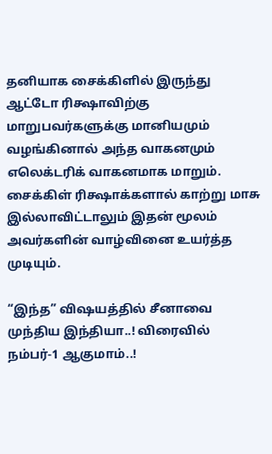தனியாக சைக்கிளில் இருந்து ஆட்டோ ரிக்ஷாவிற்கு மாறுபவர்களுக்கு மானியமும் வழங்கினால் அந்த வாகனமும் எலெக்டரிக் வாகனமாக மாறும். சைக்கிள் ரிக்ஷாக்களால் காற்று மாசு இல்லாவிட்டாலும் இதன் மூலம் அவர்களின் வாழ்வினை உயர்த்த முடியும்.

“இந்த” விஷயத்தில் சீனாவை முந்திய இந்தியா..! விரைவில் நம்பர்-1 ஆகுமாம்..!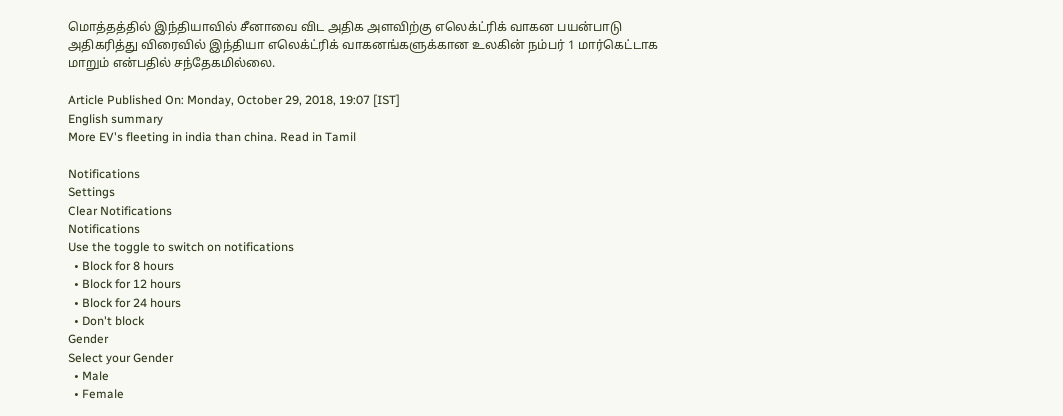மொத்தத்தில் இந்தியாவில் சீனாவை விட அதிக அளவிற்கு எலெக்ட்ரிக் வாகன பயன்பாடு அதிகரித்து விரைவில் இந்தியா எலெக்ட்ரிக் வாகனங்களுக்கான உலகின் நம்பர் 1 மார்கெட்டாக மாறும் என்பதில் சந்தேகமில்லை.

Article Published On: Monday, October 29, 2018, 19:07 [IST]
English summary
More EV's fleeting in india than china. Read in Tamil

Notifications
Settings
Clear Notifications
Notifications
Use the toggle to switch on notifications
  • Block for 8 hours
  • Block for 12 hours
  • Block for 24 hours
  • Don't block
Gender
Select your Gender
  • Male
  • Female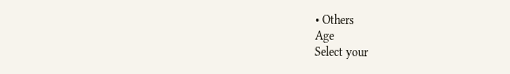• Others
Age
Select your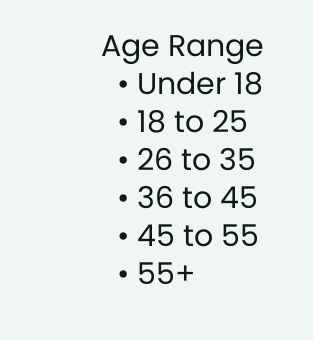Age Range
  • Under 18
  • 18 to 25
  • 26 to 35
  • 36 to 45
  • 45 to 55
  • 55+